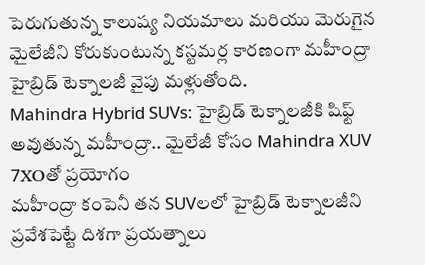పెరుగుతున్న కాలుష్య నియమాలు మరియు మెరుగైన మైలేజీని కోరుకుంటున్న కస్టమర్ల కారణంగా మహీంద్రా హైబ్రిడ్ టెక్నాలజీ వైపు మళ్లుతోంది.
Mahindra Hybrid SUVs: హైబ్రిడ్ టెక్నాలజీకి షిఫ్ట్ అవుతున్న మహీంద్రా.. మైలేజీ కోసం Mahindra XUV 7XOతో ప్రయోగం
మహీంద్రా కంపెనీ తన SUVలలో హైబ్రిడ్ టెక్నాలజీని ప్రవేశపెట్టే దిశగా ప్రయత్నాలు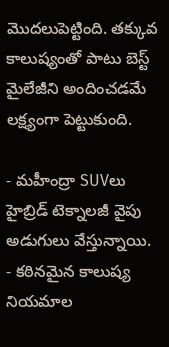మొదలుపెట్టింది. తక్కువ కాలుష్యంతో పాటు బెస్ట్ మైలేజీని అందించడమే లక్ష్యంగా పెట్టుకుంది.

- మహీంద్రా SUVలు హైబ్రిడ్ టెక్నాలజీ వైపు అడుగులు వేస్తున్నాయి.
- కఠినమైన కాలుష్య నియమాల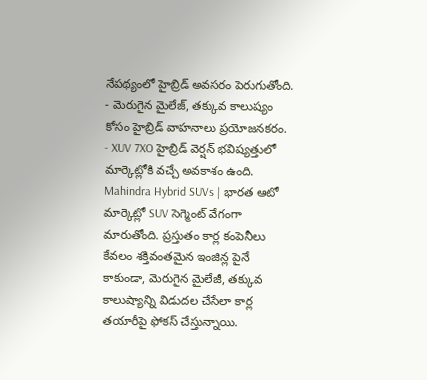నేపథ్యంలో హైబ్రిడ్ అవసరం పెరుగుతోంది.
- మెరుగైన మైలేజ్, తక్కువ కాలుష్యం కోసం హైబ్రిడ్ వాహనాలు ప్రయోజనకరం.
- XUV 7XO హైబ్రిడ్ వెర్షన్ భవిష్యత్తులో మార్కెట్లోకి వచ్చే అవకాశం ఉంది.
Mahindra Hybrid SUVs | భారత ఆటో మార్కెట్లో SUV సెగ్మెంట్ వేగంగా మారుతోంది. ప్రస్తుతం కార్ల కంపెనీలు కేవలం శక్తివంతమైన ఇంజిన్ల పైనే కాకుండా, మెరుగైన మైలేజీ, తక్కువ కాలుష్యాన్ని విడుదల చేసేలా కార్ల తయారీపై ఫోకస్ చేస్తున్నాయి.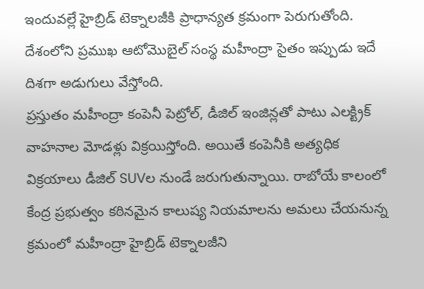ఇందువల్లే హైబ్రిడ్ టెక్నాలజీకి ప్రాధాన్యత క్రమంగా పెరుగుతోంది. దేశంలోని ప్రముఖ ఆటోమొబైల్ సంస్థ మహీంద్రా సైతం ఇప్పుడు ఇదే దిశగా అడుగులు వేస్తోంది.
ప్రస్తుతం మహీంద్రా కంపెనీ పెట్రోల్, డీజిల్ ఇంజిన్లతో పాటు ఎలక్ట్రిక్ వాహనాల మోడళ్లు విక్రయిస్తోంది. అయితే కంపెనీకి అత్యధిక విక్రయాలు డీజిల్ SUVల నుండే జరుగుతున్నాయి. రాబోయే కాలంలో కేంద్ర ప్రభుత్వం కఠినమైన కాలుష్య నియమాలను అమలు చేయనున్న క్రమంలో మహీంద్రా హైబ్రిడ్ టెక్నాలజీని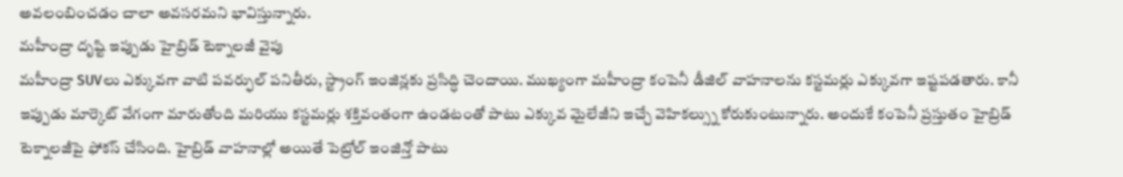అవలంబించడం చాలా అవసరమని భావిస్తున్నారు.
మహీంద్రా దృష్టి ఇప్పుడు హైబ్రిడ్ టెక్నాలజీ వైపు
మహీంద్రా SUVలు ఎక్కువగా వాటి పవర్ఫుల్ పనితీరు, స్ట్రాంగ్ ఇంజిన్లకు ప్రసిద్ధి చెందాయి. ముఖ్యంగా మహీంద్రా కంపెనీ డీజిల్ వాహనాలను కస్టమర్లు ఎక్కువగా ఇష్టపడతారు. కానీ ఇప్పుడు మార్కెట్ వేగంగా మారుతోంది మరియు కస్టమర్లు శక్తివంతంగా ఉండటంతో పాటు ఎక్కువ మైలేజీని ఇచ్చే వెహికల్స్ను కోరుకుంటున్నారు. అందుకే కంపెనీ ప్రస్తుతం హైబ్రిడ్ టెక్నాలజీపై ఫోకస్ చేసింది. హైబ్రిడ్ వాహనాల్లో అయితే పెట్రోల్ ఇంజిన్తో పాటు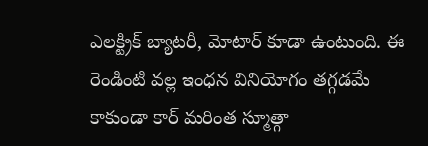ఎలక్ట్రిక్ బ్యాటరీ, మోటార్ కూడా ఉంటుంది. ఈ రెండింటి వల్ల ఇంధన వినియోగం తగ్గడమే కాకుండా కార్ మరింత స్మూత్గా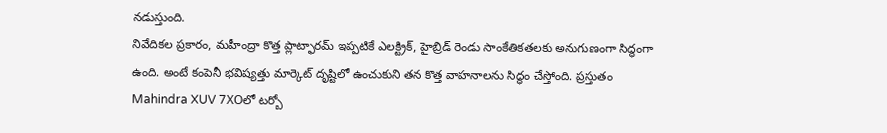నడుస్తుంది.
నివేదికల ప్రకారం, మహీంద్రా కొత్త ప్లాట్ఫారమ్ ఇప్పటికే ఎలక్ట్రిక్, హైబ్రిడ్ రెండు సాంకేతికతలకు అనుగుణంగా సిద్ధంగా ఉంది. అంటే కంపెనీ భవిష్యత్తు మార్కెట్ దృష్టిలో ఉంచుకుని తన కొత్త వాహనాలను సిద్ధం చేస్తోంది. ప్రస్తుతం Mahindra XUV 7XOలో టర్బో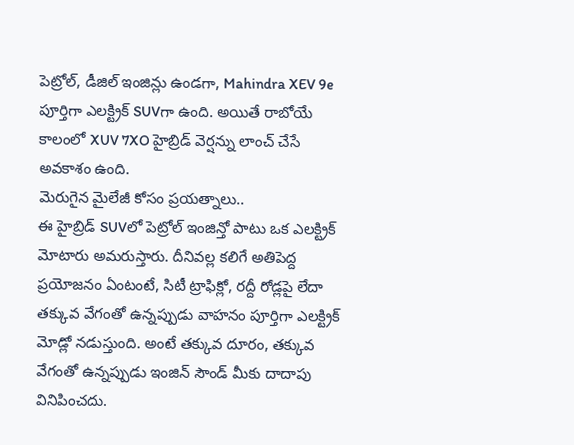పెట్రోల్, డీజిల్ ఇంజిన్లు ఉండగా, Mahindra XEV 9e పూర్తిగా ఎలక్ట్రిక్ SUVగా ఉంది. అయితే రాబోయే కాలంలో XUV 7XO హైబ్రిడ్ వెర్షన్ను లాంచ్ చేసే అవకాశం ఉంది.
మెరుగైన మైలేజీ కోసం ప్రయత్నాలు..
ఈ హైబ్రిడ్ SUVలో పెట్రోల్ ఇంజిన్తో పాటు ఒక ఎలక్ట్రిక్ మోటారు అమరుస్తారు. దీనివల్ల కలిగే అతిపెద్ద ప్రయోజనం ఏంటంటే, సిటీ ట్రాఫిక్లో, రద్దీ రోడ్లపై లేదా తక్కువ వేగంతో ఉన్నప్పుడు వాహనం పూర్తిగా ఎలక్ట్రిక్ మోడ్లో నడుస్తుంది. అంటే తక్కువ దూరం, తక్కువ వేగంతో ఉన్నప్పుడు ఇంజిన్ సౌండ్ మీకు దాదాపు వినిపించదు.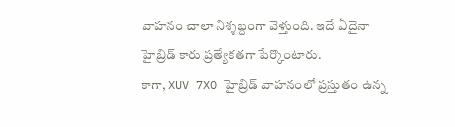వాహనం చాలా నిశ్శబ్దంగా వెళ్తుంది. ఇదే ఏదైనా హైబ్రిడ్ కారు ప్రత్యేకతగా పేర్కొంటారు.
కాగా, XUV 7XO హైబ్రిడ్ వాహనంలో ప్రస్తుతం ఉన్న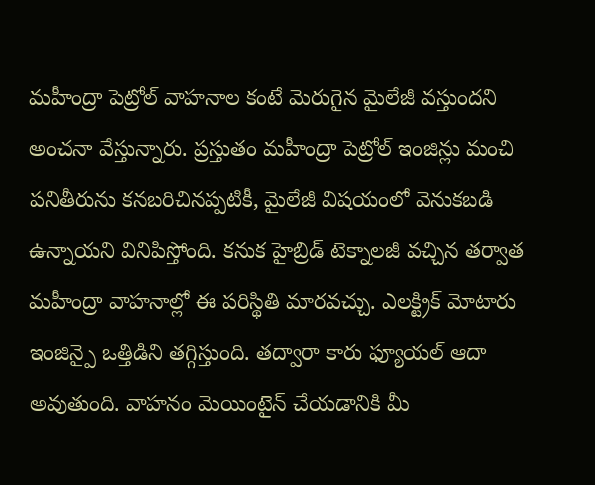మహీంద్రా పెట్రోల్ వాహనాల కంటే మెరుగైన మైలేజీ వస్తుందని అంచనా వేస్తున్నారు. ప్రస్తుతం మహీంద్రా పెట్రోల్ ఇంజిన్లు మంచి పనితీరును కనబరిచినప్పటికీ, మైలేజీ విషయంలో వెనుకబడి ఉన్నాయని వినిపిస్తోంది. కనుక హైబ్రిడ్ టెక్నాలజీ వచ్చిన తర్వాత మహీంద్రా వాహనాల్లో ఈ పరిస్థితి మారవచ్చు. ఎలక్ట్రిక్ మోటారు ఇంజిన్పై ఒత్తిడిని తగ్గిస్తుంది. తద్వారా కారు ఫ్యూయల్ ఆదా అవుతుంది. వాహనం మెయింటైన్ చేయడానికి మీ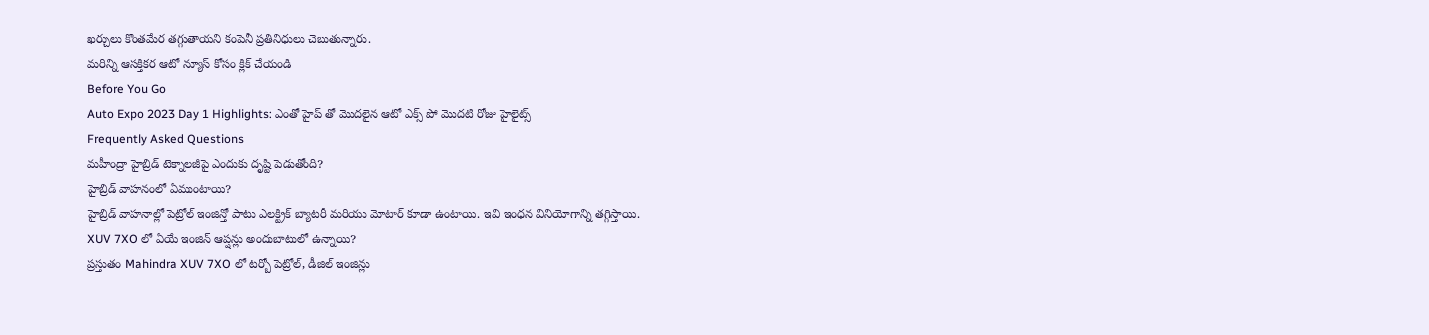ఖర్చులు కొంతమేర తగ్గుతాయని కంపెనీ ప్రతినిధులు చెబుతున్నారు.
మరిన్ని ఆసక్తికర ఆటో న్యూస్ కోసం క్లిక్ చేయండి
Before You Go
Auto Expo 2023 Day 1 Highlights: ఎంతో హైప్ తో మొదలైన ఆటో ఎక్స్ పో మొదటి రోజు హైలైట్స్
Frequently Asked Questions
మహీంద్రా హైబ్రిడ్ టెక్నాలజీపై ఎందుకు దృష్టి పెడుతోంది?
హైబ్రిడ్ వాహనంలో ఏముంటాయి?
హైబ్రిడ్ వాహనాల్లో పెట్రోల్ ఇంజిన్తో పాటు ఎలక్ట్రిక్ బ్యాటరీ మరియు మోటార్ కూడా ఉంటాయి. ఇవి ఇంధన వినియోగాన్ని తగ్గిస్తాయి.
XUV 7XO లో ఏయే ఇంజిన్ ఆప్షన్లు అందుబాటులో ఉన్నాయి?
ప్రస్తుతం Mahindra XUV 7XO లో టర్బో పెట్రోల్, డీజిల్ ఇంజిన్లు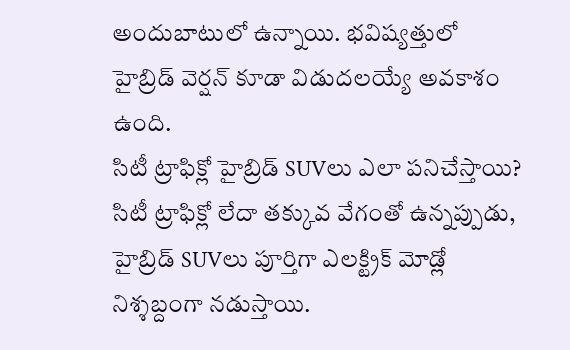అందుబాటులో ఉన్నాయి. భవిష్యత్తులో హైబ్రిడ్ వెర్షన్ కూడా విడుదలయ్యే అవకాశం ఉంది.
సిటీ ట్రాఫిక్లో హైబ్రిడ్ SUVలు ఎలా పనిచేస్తాయి?
సిటీ ట్రాఫిక్లో లేదా తక్కువ వేగంతో ఉన్నప్పుడు, హైబ్రిడ్ SUVలు పూర్తిగా ఎలక్ట్రిక్ మోడ్లో నిశ్శబ్దంగా నడుస్తాయి.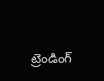ట్రెండింగ్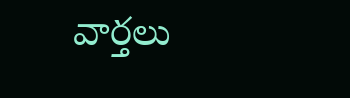వార్తలు